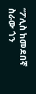“ፖሊስ ከመደበኛ ስራው ጎን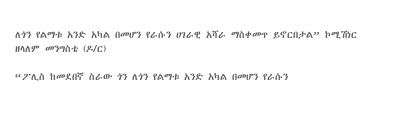ለጎን የልማቱ አንድ አካል በመሆን የራሱን ሀገራዊ አሻራ ማስቀመጥ ይኖርበታል” ኮሚሽነር ዘላለም መንግስቴ (ዶ/ር)

“ፖሊስ ከመደበኛ ስራው ጎን ለጎን የልማቱ አንድ አካል በመሆን የራሱን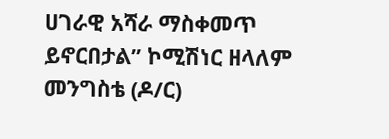ሀገራዊ አሻራ ማስቀመጥ ይኖርበታል” ኮሚሽነር ዘላለም መንግስቴ (ዶ/ር)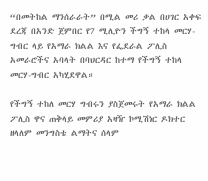“በመትከል ማንሰራራት” በሚል መሪ ቃል በሀገር አቀፍ ደረጃ በአንድ ጀምበር የ7 ሚሊዮን ችግኝ ተከላ መርሃ-ግብር ላይ የአማራ ክልል እና የፌደራል ፖሊስ አመራሮችና አባላት በባህርዳር ከተማ የችግኝ ተከላ መርሃ-ግብር አካሂደዋል።

የችግኝ ተከለ መርሃ ግብሩን ያስጀመሩት የአማራ ክልል ፖሊስ ዋና ጠቅላይ መምሪያ አዛዥ ኮሚሽነር ዶክተር ዘላለም መንግስቴ ልማትና ሰላም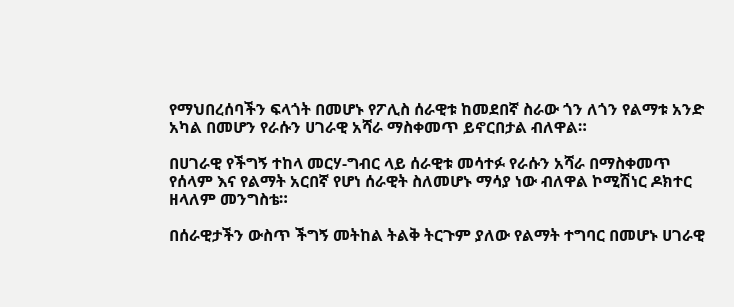የማህበረሰባችን ፍላጎት በመሆኑ የፖሊስ ሰራዊቱ ከመደበኛ ስራው ጎን ለጎን የልማቱ አንድ አካል በመሆን የራሱን ሀገራዊ አሻራ ማስቀመጥ ይኖርበታል ብለዋል።

በሀገራዊ የችግኝ ተከላ መርሃ-ግብር ላይ ሰራዊቱ መሳተፉ የራሱን አሻራ በማስቀመጥ የሰላም እና የልማት አርበኛ የሆነ ሰራዊት ስለመሆኑ ማሳያ ነው ብለዋል ኮሚሽነር ዶክተር ዘላለም መንግስቴ።

በሰራዊታችን ውስጥ ችግኝ መትከል ትልቅ ትርጉም ያለው የልማት ተግባር በመሆኑ ሀገራዊ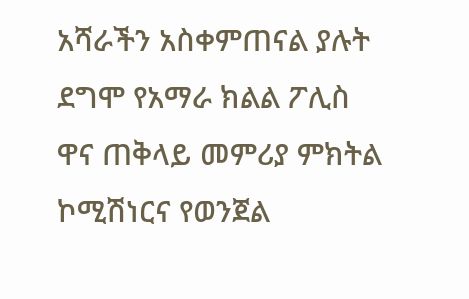አሻራችን አስቀምጠናል ያሉት ደግሞ የአማራ ክልል ፖሊስ ዋና ጠቅላይ መምሪያ ምክትል ኮሚሽነርና የወንጀል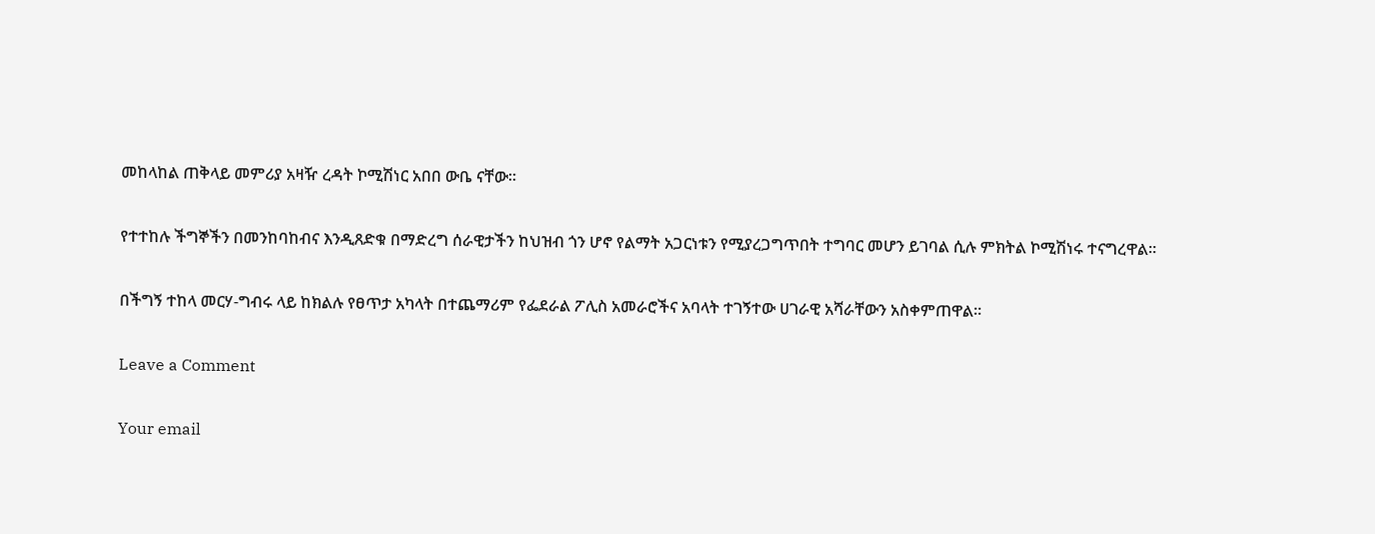መከላከል ጠቅላይ መምሪያ አዛዥ ረዳት ኮሚሽነር አበበ ውቤ ናቸው።

የተተከሉ ችግኞችን በመንከባከብና እንዲጸድቁ በማድረግ ሰራዊታችን ከህዝብ ጎን ሆኖ የልማት አጋርነቱን የሚያረጋግጥበት ተግባር መሆን ይገባል ሲሉ ምክትል ኮሚሽነሩ ተናግረዋል።

በችግኝ ተከላ መርሃ-ግብሩ ላይ ከክልሉ የፀጥታ አካላት በተጨማሪም የፌደራል ፖሊስ አመራሮችና አባላት ተገኝተው ሀገራዊ አሻራቸውን አስቀምጠዋል።

Leave a Comment

Your email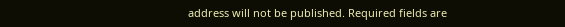address will not be published. Required fields are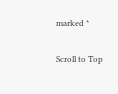marked *

Scroll to Top